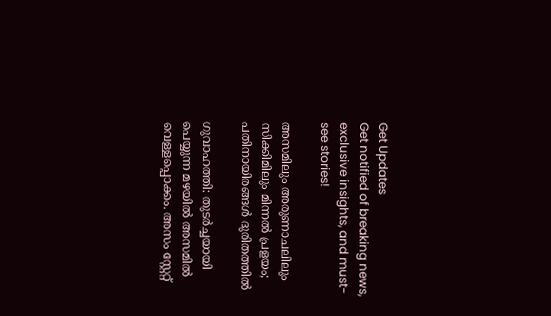Get Updates
Get notified of breaking news, exclusive insights, and must-see stories!

അസമിലും അരുണാചലിലും സിക്കിമിലും മിന്നല്‍ പ്രളയം; പതിനായിരങ്ങള്‍ ദുരിതത്തില്‍

ഗുവാഹത്തി: തുടര്‍ച്ചയായി പെയ്യുന്ന മഴയില്‍ അസമില്‍ വെള്ളപ്പൊക്കം. അസം സ്റ്റേറ്റ്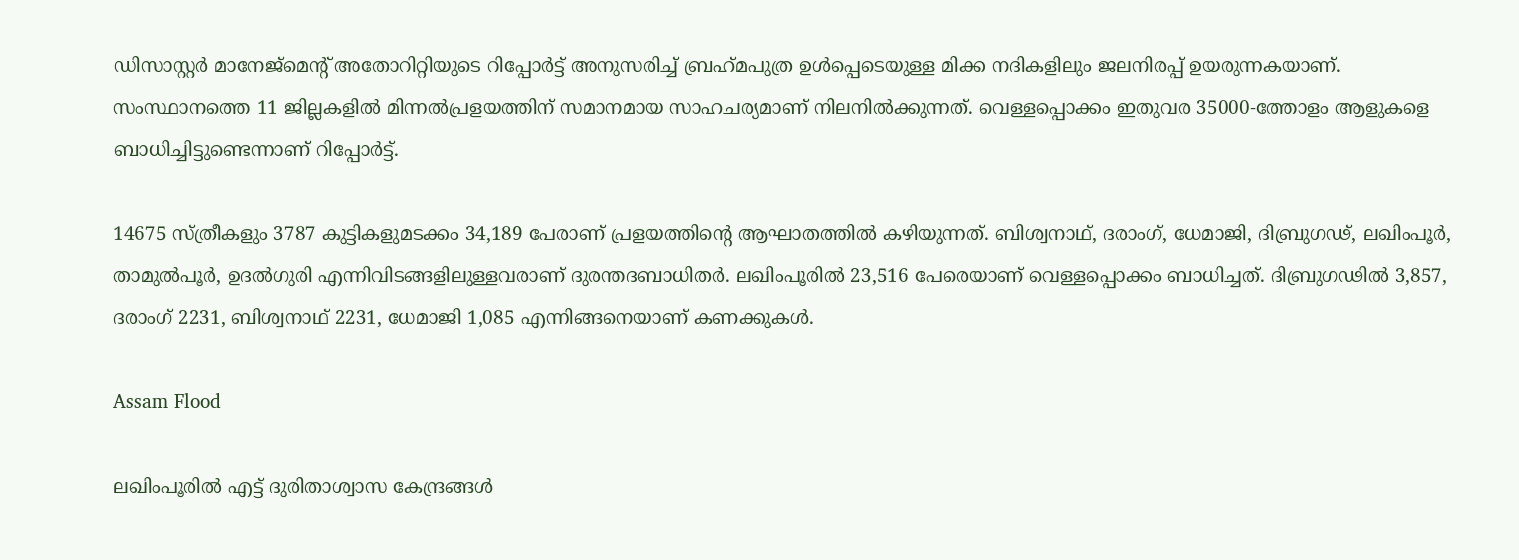ഡിസാസ്റ്റര്‍ മാനേജ്മെന്റ് അതോറിറ്റിയുടെ റിപ്പോര്‍ട്ട് അനുസരിച്ച് ബ്രഹ്‌മപുത്ര ഉള്‍പ്പെടെയുള്ള മിക്ക നദികളിലും ജലനിരപ്പ് ഉയരുന്നകയാണ്. സംസ്ഥാനത്തെ 11 ജില്ലകളില്‍ മിന്നല്‍പ്രളയത്തിന് സമാനമായ സാഹചര്യമാണ് നിലനില്‍ക്കുന്നത്. വെള്ളപ്പൊക്കം ഇതുവര 35000-ത്തോളം ആളുകളെ ബാധിച്ചിട്ടുണ്ടെന്നാണ് റിപ്പോര്‍ട്ട്.

14675 സ്ത്രീകളും 3787 കുട്ടികളുമടക്കം 34,189 പേരാണ് പ്രളയത്തിന്റെ ആഘാതത്തില്‍ കഴിയുന്നത്. ബിശ്വനാഥ്, ദരാംഗ്, ധേമാജി, ദിബ്രുഗഢ്, ലഖിംപൂര്‍, താമുല്‍പൂര്‍, ഉദല്‍ഗുരി എന്നിവിടങ്ങളിലുള്ളവരാണ് ദുരന്തദബാധിതര്‍. ലഖിംപൂരില്‍ 23,516 പേരെയാണ് വെള്ളപ്പൊക്കം ബാധിച്ചത്. ദിബ്രുഗഢില്‍ 3,857, ദരാംഗ് 2231, ബിശ്വനാഥ് 2231, ധേമാജി 1,085 എന്നിങ്ങനെയാണ് കണക്കുകള്‍.

Assam Flood

ലഖിംപൂരില്‍ എട്ട് ദുരിതാശ്വാസ കേന്ദ്രങ്ങള്‍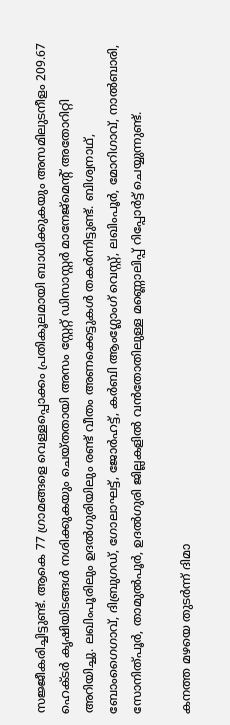സജ്ജീകരിച്ചിട്ടുണ്ട്. ആകെ 77 ഗ്രാമങ്ങളെ വെള്ളപ്പൊക്കം പ്രതികൂലമായി ബാധിക്കുകയും അസമിലുടനീളം 209.67 ഹെക്ടര്‍ കൃഷിയിടങ്ങള്‍ നശിക്കുകയും ചെയ്തതായി അസം സ്റ്റേറ്റ് ഡിസാസ്റ്റര്‍ മാനേജ്മെന്റ് അതോറിറ്റി അറിയിച്ചു. ലഖിംപൂരിലും ഉദല്‍ഗുരിയിലും രണ്ട് വീതം അണക്കെട്ടുകള്‍ തകര്‍ന്നിട്ടുണ്ട്. ബിശ്വനാഥ്, ബോംഗൈഗാവ്, ദിബ്രുഗഡ്, ഗോലാഘട്ട്, ജോര്‍ഹട്ട്, കര്‍ബി ആംഗ്ലോംഗ് വെസ്റ്റ്, ലഖിംപൂര്‍, മോറിഗാവ്, നാല്‍ബാരി, സോനിത്പൂര്‍, താമുല്‍പൂര്‍, ഉദല്‍ഗുരി ജില്ലകളില്‍ വന്‍തോതിലുള്ള മണ്ണൊലിപ്പ് റിപ്പോര്‍ട്ട് ചെയ്യുന്നുണ്ട്.

കനത്ത മഴയെ തുടര്‍ന്ന് ദിമാ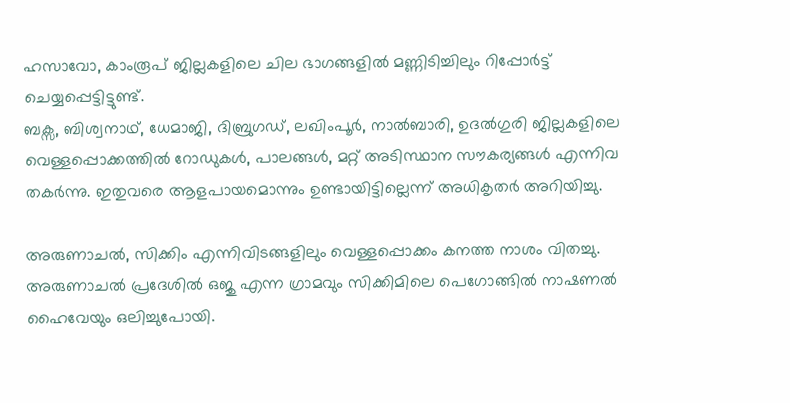ഹസാവോ, കാംരൂപ് ജില്ലകളിലെ ചില ഭാഗങ്ങളില്‍ മണ്ണിടിച്ചിലും റിപ്പോര്‍ട്ട് ചെയ്യപ്പെട്ടിട്ടുണ്ട്.
ബക്സ, ബിശ്വനാഥ്, ധേമാജി, ദിബ്രുഗഡ്, ലഖിംപൂര്‍, നാല്‍ബാരി, ഉദല്‍ഗുരി ജില്ലകളിലെ വെള്ളപ്പൊക്കത്തില്‍ റോഡുകള്‍, പാലങ്ങള്‍, മറ്റ് അടിസ്ഥാന സൗകര്യങ്ങള്‍ എന്നിവ തകര്‍ന്നു. ഇതുവരെ ആളപായമൊന്നും ഉണ്ടായിട്ടില്ലെന്ന് അധികൃതര്‍ അറിയിച്ചു.

അരുണാചല്‍, സിക്കിം എന്നിവിടങ്ങളിലും വെള്ളപ്പൊക്കം കനത്ത നാശം വിതച്ചു. അരുണാചല്‍ പ്രദേശില്‍ ഒജു എന്ന ഗ്രാമവും സിക്കിമിലെ പെഗോങ്ങില്‍ നാഷണല്‍ ഹൈവേയും ഒലിച്ചുപോയി.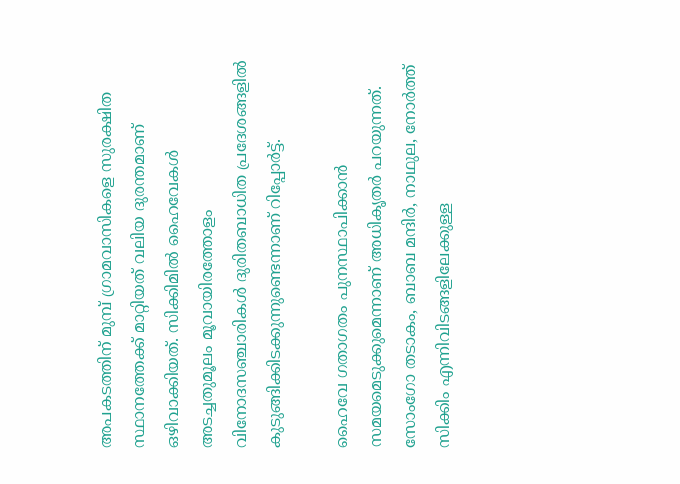അപകടത്തിന് മുമ്പ് ഗ്രാമവാസികളെ സുരക്ഷിത സ്ഥാനത്തേക്ക് മാറ്റിയത് വലിയ ദുരന്തമാണ് ഒഴിവാക്കിയത്. സിക്കിമില്‍ ഹൈവേകള്‍ അടച്ചതുമൂലം മൂവായിരത്തോളം വിനോദസഞ്ചാരികള്‍ ദുരിതബാധിത പ്രദേശങ്ങളില്‍ കുടുങ്ങിക്കിടക്കുന്നുണ്ടെന്നാണ് റിപ്പോര്‍ട്ട്.

ഹൈവേ ഗതാഗതം പുനസ്ഥാപിക്കാന്‍ സമയമെടുക്കുമെന്നാണ് അധികൃതര്‍ പറയുന്നത്. സോംഗോ തടാകം, ബാബ മന്ദിര്‍, നാഥുല, നോര്‍ത്ത് സിക്കിം എന്നിവിടങ്ങളിലേക്കുള്ള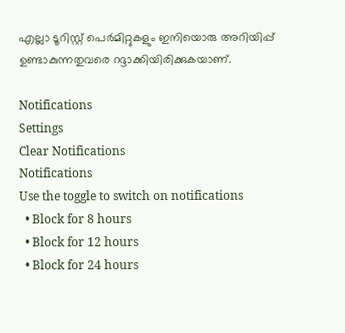എല്ലാ ടൂറിസ്റ്റ് പെര്‍മിറ്റുകളും ഇനിയൊരു അറിയിപ്പ് ഉണ്ടാകുന്നതുവരെ റദ്ദാക്കിയിരിക്കുകയാണ്.

Notifications
Settings
Clear Notifications
Notifications
Use the toggle to switch on notifications
  • Block for 8 hours
  • Block for 12 hours
  • Block for 24 hours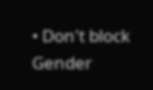• Don't block
Gender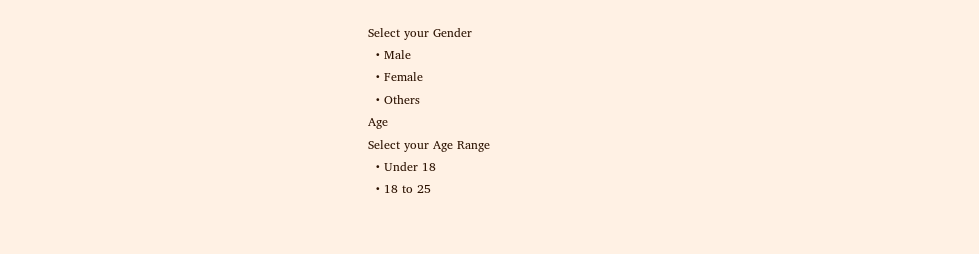Select your Gender
  • Male
  • Female
  • Others
Age
Select your Age Range
  • Under 18
  • 18 to 25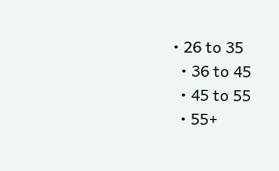• 26 to 35
  • 36 to 45
  • 45 to 55
  • 55+